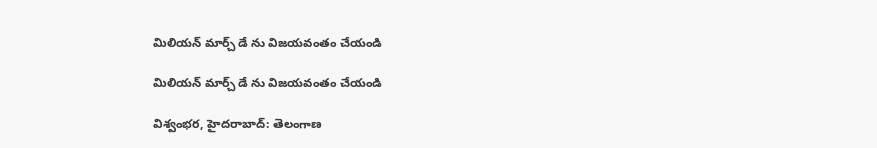మిలియన్ మార్చ్‌ డే ను విజయవంతం చేయండి

మిలియన్ మార్చ్‌ డే ను విజయవంతం చేయండి

విశ్వంభర, హైదరాబాద్: తెలంగాణ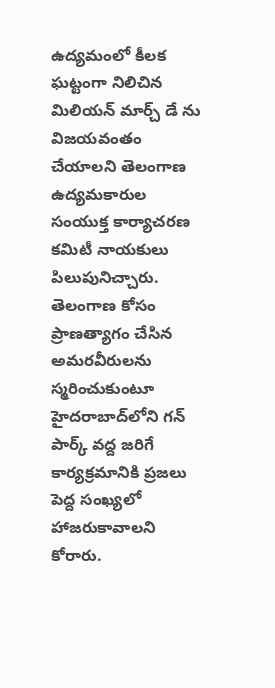ఉద్యమంలో కీలక ఘట్టంగా నిలిచిన మిలియన్ మార్చ్‌ డే ను విజయవంతం చేయాలని తెలంగాణ ఉద్యమకారుల సంయుక్త కార్యాచరణ కమిటీ నాయకులు పిలుపునిచ్చారు. తెలంగాణ కోసం ప్రాణత్యాగం చేసిన అమరవీరులను స్మరించుకుంటూ హైదరాబాద్‌లోని గన్ పార్క్ వద్ద జరిగే కార్యక్రమానికి ప్రజలు పెద్ద సంఖ్యలో హాజరుకావాలని కోరారు.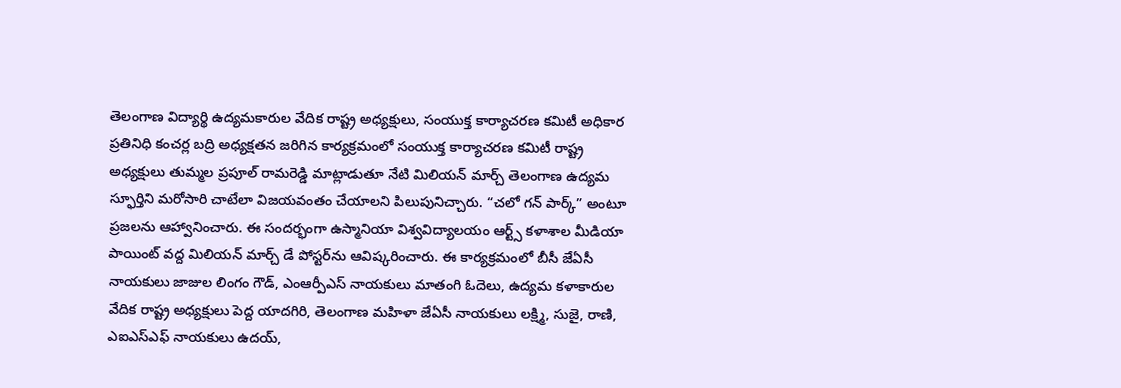తెలంగాణ విద్యార్థి ఉద్యమకారుల వేదిక రాష్ట్ర అధ్యక్షులు, సంయుక్త కార్యాచరణ కమిటీ అధికార ప్రతినిధి కంచర్ల బద్రి అధ్యక్షతన జరిగిన కార్యక్రమంలో సంయుక్త కార్యాచరణ కమిటీ రాష్ట్ర అధ్యక్షులు తుమ్మల ప్రపూల్ రామరెడ్డి మాట్లాడుతూ నేటి మిలియన్ మార్చ్ తెలంగాణ ఉద్యమ స్ఫూర్తిని మరోసారి చాటేలా విజయవంతం చేయాలని పిలుపునిచ్చారు. “చలో గన్ పార్క్” అంటూ ప్రజలను ఆహ్వానించారు. ఈ సందర్భంగా ఉస్మానియా విశ్వవిద్యాలయం ఆర్ట్స్ కళాశాల మీడియా పాయింట్ వద్ద మిలియన్ మార్చ్ డే పోస్టర్‌ను ఆవిష్కరించారు. ఈ కార్యక్రమంలో బీసీ జేఏసీ నాయకులు జాజుల లింగం గౌడ్, ఎంఆర్పీఎస్ నాయకులు మాతంగి ఓదెలు, ఉద్యమ కళాకారుల వేదిక రాష్ట్ర అధ్యక్షులు పెద్ద యాదగిరి, తెలంగాణ మహిళా జేఏసీ నాయకులు లక్ష్మి, సుజై, రాణి, ఎఐఎస్ఎఫ్ నాయకులు ఉదయ్,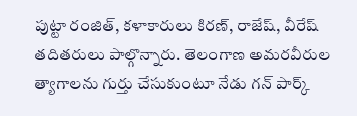పుట్టా రంజిత్, కళాకారులు కిరణ్, రాజేష్, వీరేష్ తదితరులు పాల్గొన్నారు. తెలంగాణ అమరవీరుల త్యాగాలను గుర్తు చేసుకుంటూ నేడు గన్ పార్క్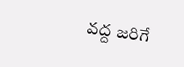వద్ద జరిగే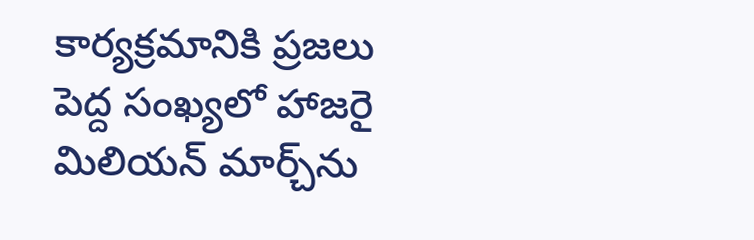కార్యక్రమానికి ప్రజలు పెద్ద సంఖ్యలో హాజరై మిలియన్ మార్చ్‌ను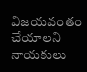విజయవంతం చేయాలని నాయకులు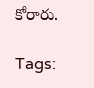కోరారు.

Tags: